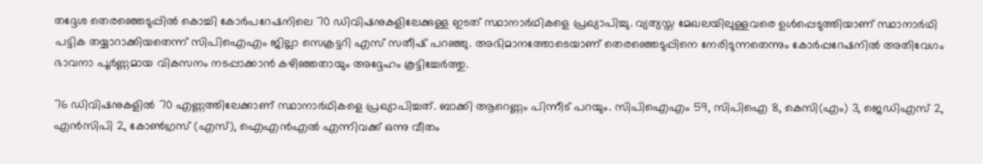തദ്ദേശ തെരഞ്ഞെടുപ്പിൽ കൊച്ചി കോർപറേഷനിലെ 70 ഡിവിഷനുകളിലേക്കുള്ള ഇടത് സ്ഥാനാർഥികളെ പ്രഖ്യാപിച്ചു. വ്യത്യസ്ത മേഖലയിലുള്ളവരെ ഉൾപ്പെടുത്തിയാണ് സ്ഥാനാർഥി പട്ടിക തയ്യാറാക്കിയതെന്ന് സിപിഐഎം ജില്ലാ സെക്രട്ടറി എസ് സതീഷ് പറഞ്ഞു. അഭിമാനത്തോടെയാണ് തെരഞ്ഞെടുപ്പിനെ നേരിടുന്നതെന്നും കോർപ്പറേഷനിൽ അതിവേഗം ഭാവനാ പൂർണ്ണമായ വികസനം നടപ്പാക്കാൻ കഴിഞ്ഞതായും അദ്ദേഹം കൂട്ടിച്ചേർത്തു.

76 ഡിവിഷനുകളിൽ 70 എണ്ണത്തിലേക്കാണ് സ്ഥാനാർഥികളെ പ്രഖ്യാപിച്ചത്. ബാക്കി ആറെണ്ണം പിന്നീട് പറയും. സിപിഐഎം 59, സിപിഐ 8, കെസി(എം) 3, ജെഡിഎസ് 2, എൻസിപി 2, കോൺഗ്രസ് (എസ്), ഐഎൻഎൽ എന്നിവക്ക് ഒന്നു വീതം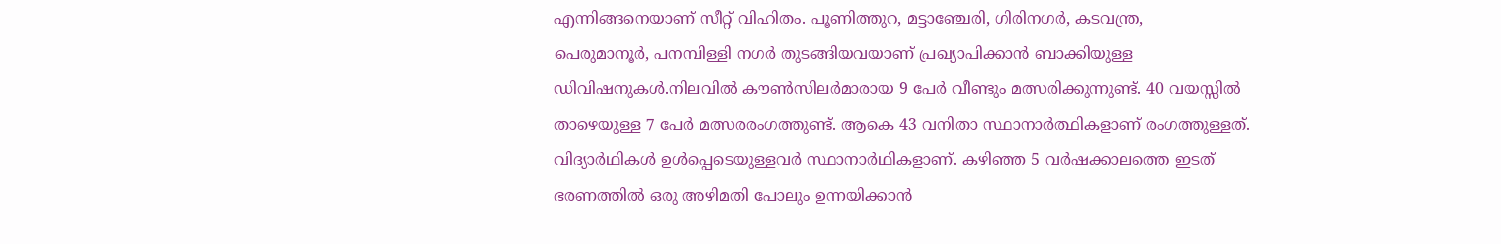എന്നിങ്ങനെയാണ് സീറ്റ് വിഹിതം. പൂണിത്തുറ, മട്ടാഞ്ചേരി, ഗിരിനഗർ, കടവന്ത്ര,
പെരുമാനൂർ, പനമ്പിള്ളി നഗർ തുടങ്ങിയവയാണ് പ്രഖ്യാപിക്കാൻ ബാക്കിയുള്ള ഡിവിഷനുകൾ.നിലവിൽ കൗൺസിലർമാരായ 9 പേർ വീണ്ടും മത്സരിക്കുന്നുണ്ട്. 40 വയസ്സിൽ താഴെയുള്ള 7 പേർ മത്സരരംഗത്തുണ്ട്. ആകെ 43 വനിതാ സ്ഥാനാർത്ഥികളാണ് രംഗത്തുള്ളത്. വിദ്യാർഥികൾ ഉൾപ്പെടെയുള്ളവർ സ്ഥാനാർഥികളാണ്. കഴിഞ്ഞ 5 വർഷക്കാലത്തെ ഇടത് ഭരണത്തിൽ ഒരു അഴിമതി പോലും ഉന്നയിക്കാൻ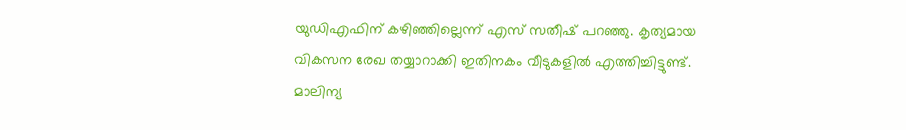യുഡിഎഫിന് കഴിഞ്ഞില്ലെന്ന് എസ് സതീഷ് പറഞ്ഞു. കൃത്യമായ വികസന രേഖ തയ്യാറാക്കി ഇതിനകം വീടുകളിൽ എത്തിച്ചിട്ടുണ്ട്. മാലിന്യ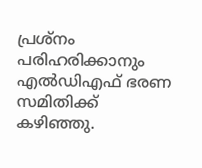പ്രശ്നം പരിഹരിക്കാനും എൽഡിഎഫ് ഭരണ സമിതിക്ക് കഴിഞ്ഞു.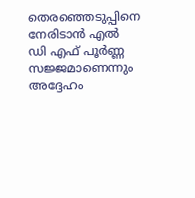തെരഞ്ഞെടുപ്പിനെ നേരിടാൻ എൽ ഡി എഫ് പൂർണ്ണ സജ്ജമാണെന്നും അദ്ദേഹം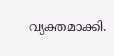വ്യക്തമാക്കി.